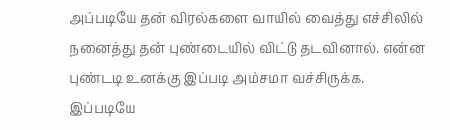அப்படியே தன் விரல்களை வாயில் வைத்து எச்சிலில் நனைத்து தன் புண்டையில் விட்டு தடவினால். என்ன புண்டடி உனக்கு இப்படி அம்சமா வச்சிருக்க.
இப்படியே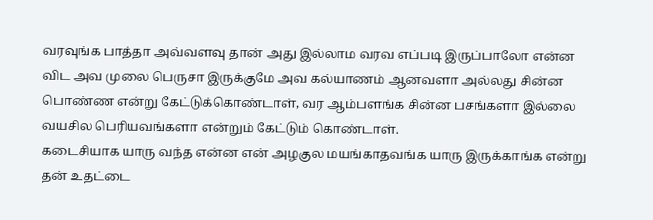வரவுங்க பாத்தா அவ்வளவு தான் அது இல்லாம வரவ எப்படி இருப்பாலோ என்ன விட அவ முலை பெருசா இருக்குமே அவ கல்யாணம் ஆனவளா அல்லது சின்ன பொண்ண என்று கேட்டுக்கொண்டாள், வர ஆம்பளங்க சின்ன பசங்களா இல்லை வயசில பெரியவங்களா என்றும் கேட்டும் கொண்டாள்.
கடைசியாக யாரு வந்த என்ன என் அழகுல மயங்காதவங்க யாரு இருக்காங்க என்று தன் உதட்டை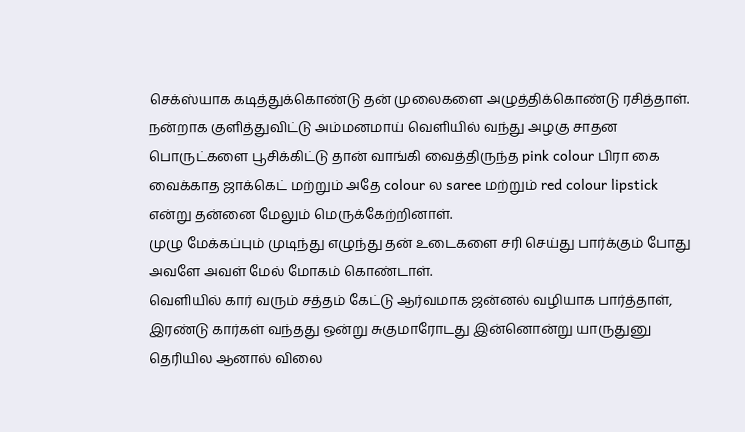செக்ஸ்யாக கடித்துக்கொண்டு தன் முலைகளை அழுத்திக்கொண்டு ரசித்தாள்.
நன்றாக குளித்துவிட்டு அம்மனமாய் வெளியில் வந்து அழகு சாதன பொருட்களை பூசிக்கிட்டு தான் வாங்கி வைத்திருந்த pink colour பிரா கை வைக்காத ஜாக்கெட் மற்றும் அதே colour ல saree மற்றும் red colour lipstick என்று தன்னை மேலும் மெருக்கேற்றினாள்.
முழு மேக்கப்பும் முடிந்து எழுந்து தன் உடைகளை சரி செய்து பார்க்கும் போது அவளே அவள் மேல் மோகம் கொண்டாள்.
வெளியில் கார் வரும் சத்தம் கேட்டு ஆர்வமாக ஜன்னல் வழியாக பார்த்தாள், இரண்டு கார்கள் வந்தது ஒன்று சுகுமாரோடது இன்னொன்று யாருதுனு தெரியில ஆனால் விலை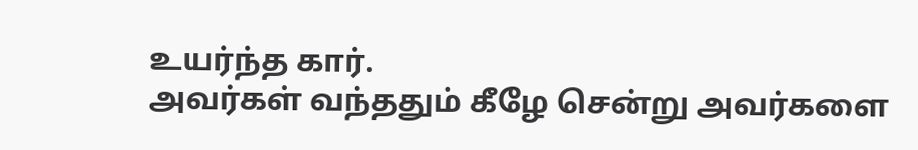உயர்ந்த கார்.
அவர்கள் வந்ததும் கீழே சென்று அவர்களை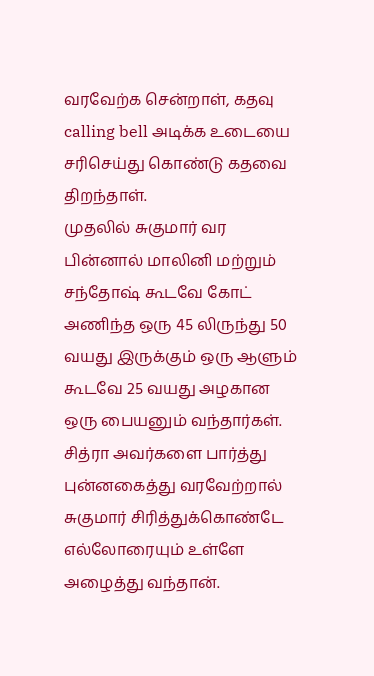வரவேற்க சென்றாள், கதவு calling bell அடிக்க உடையை சரிசெய்து கொண்டு கதவை திறந்தாள்.
முதலில் சுகுமார் வர பின்னால் மாலினி மற்றும் சந்தோஷ் கூடவே கோட் அணிந்த ஒரு 45 லிருந்து 50 வயது இருக்கும் ஒரு ஆளும் கூடவே 25 வயது அழகான ஒரு பையனும் வந்தார்கள்.
சித்ரா அவர்களை பார்த்து புன்னகைத்து வரவேற்றால் சுகுமார் சிரித்துக்கொண்டே எல்லோரையும் உள்ளே அழைத்து வந்தான்.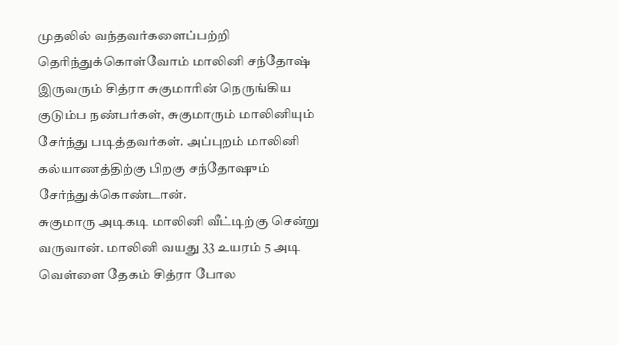முதலில் வந்தவர்களைப்பற்றி தெரிந்துக்கொள்வோம் மாலினி சந்தோஷ் இருவரும் சித்ரா சுகுமாரின் நெருங்கிய குடும்ப நண்பர்கள், சுகுமாரும் மாலினியும் சேர்ந்து படித்தவர்கள். அப்புறம் மாலினி கல்யாணத்திற்கு பிறகு சந்தோஷும் சேர்ந்துக்கொண்டான்.
சுகுமாரு அடிகடி மாலினி வீட்டிற்கு சென்று வருவான். மாலினி வயது 33 உயரம் 5 அடி வெள்ளை தேகம் சித்ரா போல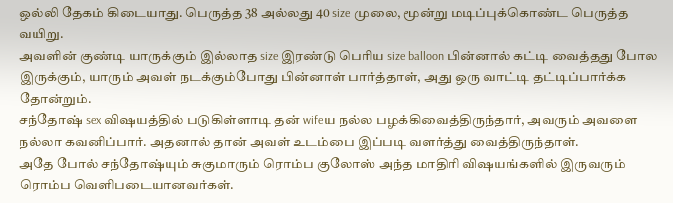ஒல்லி தேகம் கிடையாது. பெருத்த 38 அல்லது 40 size முலை, மூன்று மடிப்புக்கொண்ட பெருத்த வயிறு.
அவளின் குண்டி யாருக்கும் இல்லாத size இரண்டு பெரிய size balloon பின்னால் கட்டி வைத்தது போல இருக்கும், யாரும் அவள் நடக்கும்போது பின்னாள் பார்த்தாள், அது ஒரு வாட்டி தட்டிப்பார்க்க தோன்றும்.
சந்தோஷ் sex விஷயத்தில் படுகிள்ளாடி தன் wifeய நல்ல பழக்கிவைத்திருந்தார், அவரும் அவளை நல்லா கவனிப்பார். அதனால் தான் அவள் உடம்பை இப்படி வளர்த்து வைத்திருந்தாள்.
அதே போல் சந்தோஷ்யும் சுகுமாரும் ரொம்ப குலோஸ் அந்த மாதிரி விஷயங்களில் இருவரும் ரொம்ப வெளிபடையானவர்கள்.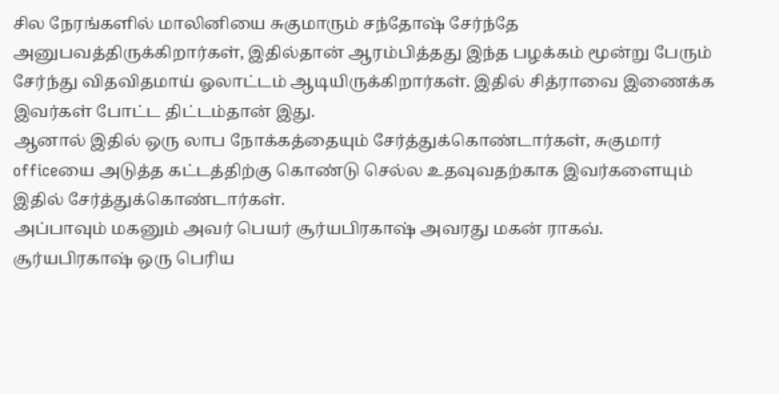சில நேரங்களில் மாலினியை சுகுமாரும் சந்தோஷ் சேர்ந்தே அனுபவத்திருக்கிறார்கள், இதில்தான் ஆரம்பித்தது இந்த பழக்கம் மூன்று பேரும் சேர்ந்து விதவிதமாய் ஓலாட்டம் ஆடியிருக்கிறார்கள். இதில் சித்ராவை இணைக்க இவர்கள் போட்ட திட்டம்தான் இது.
ஆனால் இதில் ஒரு லாப நோக்கத்தையும் சேர்த்துக்கொண்டார்கள், சுகுமார் officeயை அடுத்த கட்டத்திற்கு கொண்டு செல்ல உதவுவதற்காக இவர்களையும் இதில் சேர்த்துக்கொண்டார்கள்.
அப்பாவும் மகனும் அவர் பெயர் சூர்யபிரகாஷ் அவரது மகன் ராகவ்.
சூர்யபிரகாஷ் ஒரு பெரிய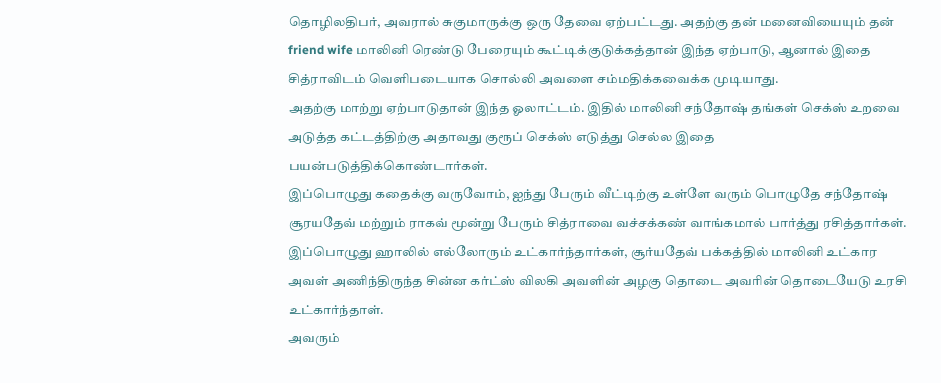தொழிலதிபர், அவரால் சுகுமாருக்கு ஒரு தேவை ஏற்பட்டது. அதற்கு தன் மனைவியையும் தன் friend wife மாலினி ரெண்டு பேரையும் கூட்டிக்குடுக்கத்தான் இந்த ஏற்பாடு, ஆனால் இதை சித்ராவிடம் வெளிபடையாக சொல்லி அவளை சம்மதிக்கவைக்க முடியாது.
அதற்கு மாற்று ஏற்பாடுதான் இந்த ஓலாட்டம். இதில் மாலினி சந்தோஷ் தங்கள் செக்ஸ் உறவை அடுத்த கட்டத்திற்கு அதாவது குரூப் செக்ஸ் எடுத்து செல்ல இதை பயன்படுத்திக்கொண்டார்கள்.
இப்பொழுது கதைக்கு வருவோம், ஐந்து பேரும் வீட்டிற்கு உள்ளே வரும் பொழுதே சந்தோஷ் சூரயதேவ் மற்றும் ராகவ் மூன்று பேரும் சித்ராவை வச்சக்கண் வாங்கமால் பார்த்து ரசித்தார்கள்.
இப்பொழுது ஹாலில் எல்லோரும் உட்கார்ந்தார்கள், சூர்யதேவ் பக்கத்தில் மாலினி உட்கார அவள் அணிந்திருந்த சின்ன கர்ட்ஸ் விலகி அவளின் அழகு தொடை அவரின் தொடையேடு உரசி உட்கார்ந்தாள்.
அவரும்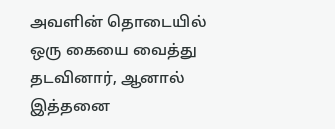அவளின் தொடையில் ஒரு கையை வைத்து தடவினார், ஆனால் இத்தனை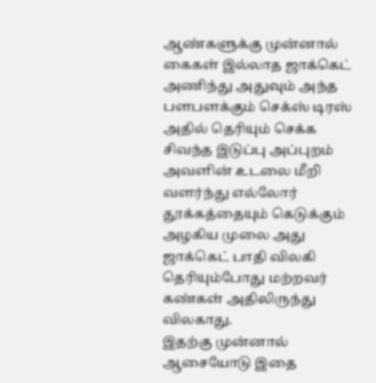ஆண்களுக்கு முன்னால் கைகள் இல்லாத ஜாக்கெட் அணிந்து அதுவும் அந்த பளபளக்கும் செக்ஸ் டிரஸ் அதில் தெரியும் செக்க சிவந்த இடுப்பு அப்புறம் அவளின் உடலை மீறி வளர்ந்து எல்லோர் தூக்கத்தையும் கெடுக்கும் அழகிய முலை அது ஜாக்கெட் பாதி விலகி தெரியும்போது மற்றவர் கண்கள் அதிலிருந்து விலகாது.
இதற்கு முன்னால் ஆசையோடு இதை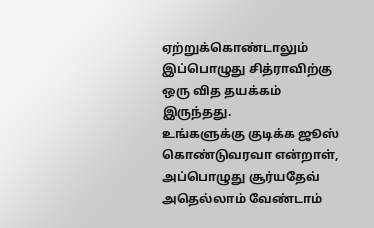ஏற்றுக்கொண்டாலும் இப்பொழுது சித்ராவிற்கு ஒரு வித தயக்கம் இருந்தது.
உங்களுக்கு குடிக்க ஜூஸ் கொண்டுவரவா என்றாள், அப்பொழுது சூர்யதேவ் அதெல்லாம் வேண்டாம்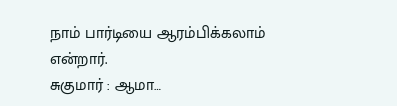நாம் பார்டியை ஆரம்பிக்கலாம் என்றார்.
சுகுமார் : ஆமா…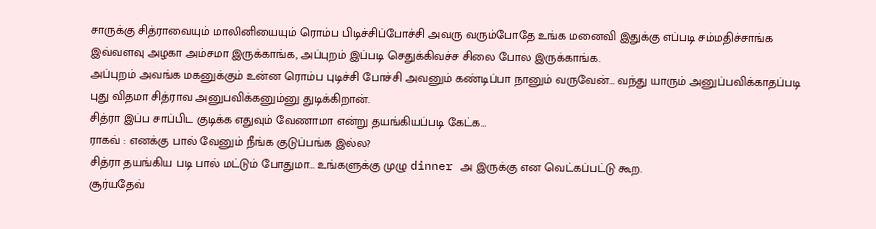சாருக்கு சித்ராவையும் மாலினியையும் ரொம்ப பிடிச்சிப்போச்சி அவரு வரும்போதே உங்க மனைவி இதுக்கு எப்படி சம்மதிச்சாங்க இவ்வளவு அழகா அம்சமா இருக்காங்க, அப்புறம் இப்படி செதுக்கிவச்ச சிலை போல இருக்காங்க.
அப்புறம் அவங்க மகனுக்கும் உன்ன ரொம்ப புடிச்சி போச்சி அவனும் கண்டிப்பா நானும் வருவேன்… வந்து யாரும் அனுப்பவிக்காதப்படி புது விதமா சித்ராவ அனுபவிக்கனும்னு துடிக்கிறான்.
சித்ரா இப்ப சாப்பிட குடிக்க எதுவும் வேணாமா என்று தயங்கியப்படி கேட்க…
ராகவ் : எனக்கு பால் வேனும் நீங்க குடுப்பங்க இல்ல?
சித்ரா தயங்கிய படி பால் மட்டும் போதுமா… உங்களுக்கு முழு dinner அ இருக்கு என வெட்கப்பட்டு கூற.
சூர்யதேவ்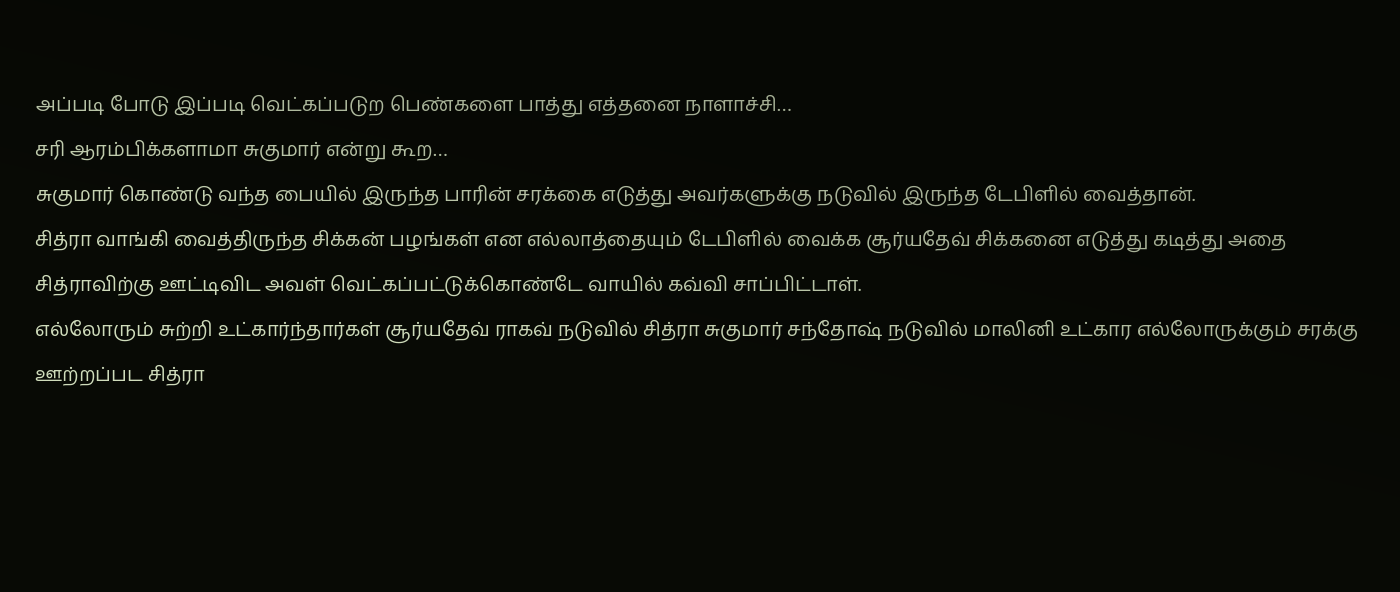அப்படி போடு இப்படி வெட்கப்படுற பெண்களை பாத்து எத்தனை நாளாச்சி…
சரி ஆரம்பிக்களாமா சுகுமார் என்று கூற…
சுகுமார் கொண்டு வந்த பையில் இருந்த பாரின் சரக்கை எடுத்து அவர்களுக்கு நடுவில் இருந்த டேபிளில் வைத்தான்.
சித்ரா வாங்கி வைத்திருந்த சிக்கன் பழங்கள் என எல்லாத்தையும் டேபிளில் வைக்க சூர்யதேவ் சிக்கனை எடுத்து கடித்து அதை சித்ராவிற்கு ஊட்டிவிட அவள் வெட்கப்பட்டுக்கொண்டே வாயில் கவ்வி சாப்பிட்டாள்.
எல்லோரும் சுற்றி உட்கார்ந்தார்கள் சூர்யதேவ் ராகவ் நடுவில் சித்ரா சுகுமார் சந்தோஷ் நடுவில் மாலினி உட்கார எல்லோருக்கும் சரக்கு ஊற்றப்பட சித்ரா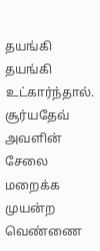தயங்கி தயங்கி உட்கார்ந்தால்.
சூர்யதேவ் அவளின் சேலை மறைக்க முயன்ற வெண்ணை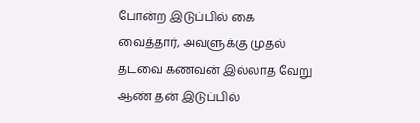போன்ற இடுப்பில் கை வைத்தார், அவளுக்கு முதல் தடவை கணவன் இல்லாத வேறு ஆண் தன் இடுப்பில்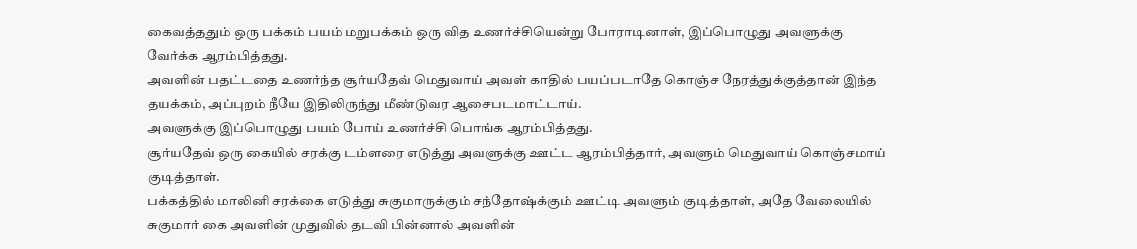கைவத்ததும் ஒரு பக்கம் பயம் மறுபக்கம் ஒரு வித உணர்ச்சியென்று போராடினாள், இப்பொழுது அவளுக்கு வேர்க்க ஆரம்பித்தது.
அவளின் பதட்டதை உணர்ந்த சூர்யதேவ் மெதுவாய் அவள் காதில் பயப்படாதே கொஞ்ச நேரத்துக்குத்தான் இந்த தயக்கம், அப்புறம் நீயே இதிலிருந்து மீண்டுவர ஆசைபடமாட்டாய்.
அவளுக்கு இப்பொழுது பயம் போய் உணர்ச்சி பொங்க ஆரம்பித்தது.
சூர்யதேவ் ஒரு கையில் சரக்கு டம்ளரை எடுத்து அவளுக்கு ஊட்ட ஆரம்பித்தார், அவளும் மெதுவாய் கொஞ்சமாய் குடித்தாள்.
பக்கத்தில் மாலினி சரக்கை எடுத்து சுகுமாருக்கும் சந்தோஷ்க்கும் ஊட்டி அவளும் குடித்தாள், அதே வேலையில் சுகுமார் கை அவளின் முதுவில் தடவி பின்னால் அவளின்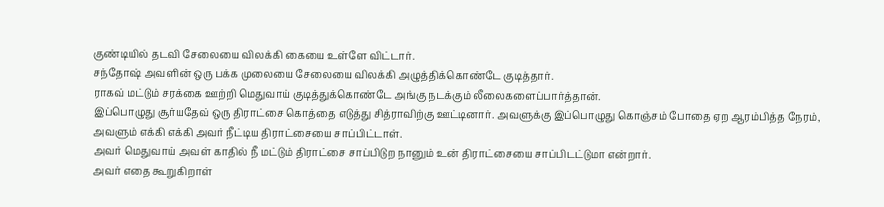குண்டியில் தடவி சேலையை விலக்கி கையை உள்ளே விட்டார்.
சந்தோஷ் அவளின் ஒரு பக்க முலையை சேலையை விலக்கி அழுத்திக்கொண்டே குடித்தார்.
ராகவ் மட்டும் சரக்கை ஊற்றி மெதுவாய் குடித்துக்கொண்டே அங்கு நடக்கும் லீலைகளைப்பார்த்தான்.
இப்பொழுது சூர்யதேவ் ஒரு திராட்சை கொத்தை எடுத்து சித்ராவிற்கு ஊட்டினார். அவளுக்கு இப்பொழுது கொஞ்சம் போதை ஏற ஆரம்பித்த நேரம், அவளும் எக்கி எக்கி அவர் நீட்டிய திராட்சையை சாப்பிட்டாள்.
அவர் மெதுவாய் அவள் காதில் நீ மட்டும் திராட்சை சாப்பிடுற நானும் உன் திராட்சையை சாப்பிடட்டுமா என்றார்.
அவர் எதை கூறுகிறாள்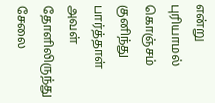என்று புரியாமல் கொஞ்சம் குனிந்து பார்த்தாள் அவள் தோளிலிருந்து சேலை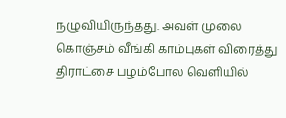நழுவியிருந்தது. அவள் முலை கொஞ்சம் வீங்கி காம்புகள் விரைத்து திராட்சை பழம்போல வெளியில்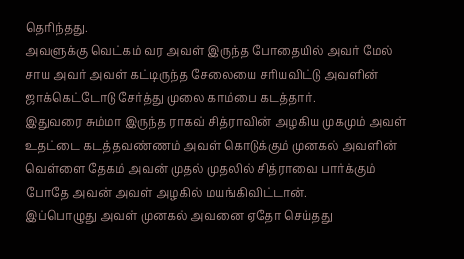தெரிந்தது.
அவளுக்கு வெட்கம் வர அவள் இருந்த போதையில் அவர் மேல் சாய அவர் அவள் கட்டிருந்த சேலையை சரியவிட்டு அவளின் ஜாக்கெட்டோடு சேர்த்து முலை காம்பை கடத்தார்.
இதுவரை சும்மா இருந்த ராகவ் சித்ராவின் அழகிய முகமும் அவள் உதட்டை கடத்தவண்ணம் அவள் கொடுக்கும் முனகல் அவளின் வெள்ளை தேகம் அவன் முதல் முதலில் சித்ராவை பார்க்கும் போதே அவன் அவள் அழகில் மயங்கிவிட்டான்.
இப்பொழுது அவள் முனகல் அவனை ஏதோ செய்தது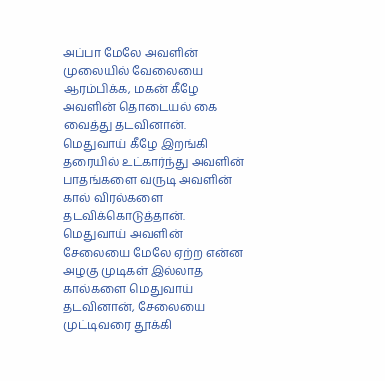அப்பா மேலே அவளின் முலையில் வேலையை ஆரம்பிக்க, மகன் கீழே அவளின் தொடையல் கை வைத்து தடவினான்.
மெதுவாய் கீழே இறங்கி தரையில் உட்கார்ந்து அவளின் பாதங்களை வருடி அவளின் கால் விரல்களை தடவிக்கொடுத்தான்.
மெதுவாய் அவளின் சேலையை மேலே ஏற்ற என்ன அழகு முடிகள் இல்லாத கால்களை மெதுவாய் தடவினான், சேலையை முட்டிவரை தூக்கி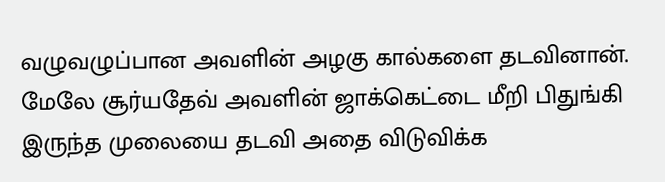வழுவழுப்பான அவளின் அழகு கால்களை தடவினான்.
மேலே சூர்யதேவ் அவளின் ஜாக்கெட்டை மீறி பிதுங்கி இருந்த முலையை தடவி அதை விடுவிக்க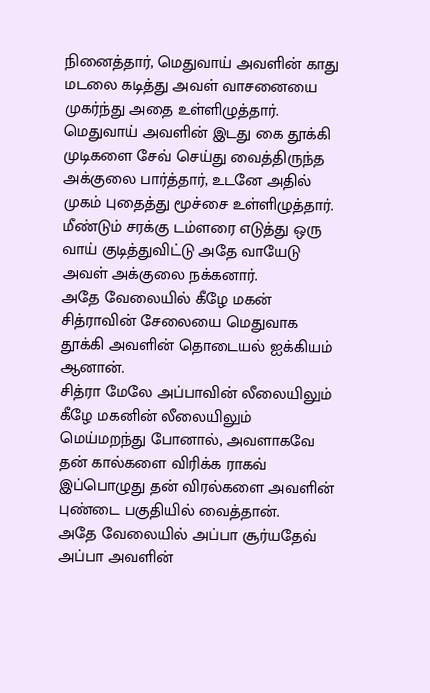நினைத்தார், மெதுவாய் அவளின் காது மடலை கடித்து அவள் வாசனையை முகர்ந்து அதை உள்ளிழுத்தார்.
மெதுவாய் அவளின் இடது கை தூக்கி முடிகளை சேவ் செய்து வைத்திருந்த அக்குலை பார்த்தார், உடனே அதில் முகம் புதைத்து மூச்சை உள்ளிழுத்தார்.
மீண்டும் சரக்கு டம்ளரை எடுத்து ஒரு வாய் குடித்துவிட்டு அதே வாயேடு அவள் அக்குலை நக்கனார்.
அதே வேலையில் கீழே மகன் சித்ராவின் சேலையை மெதுவாக தூக்கி அவளின் தொடையல் ஐக்கியம் ஆனான்.
சித்ரா மேலே அப்பாவின் லீலையிலும் கீழே மகனின் லீலையிலும் மெய்மறந்து போனால், அவளாகவே தன் கால்களை விரிக்க ராகவ் இப்பொழுது தன் விரல்களை அவளின் புண்டை பகுதியில் வைத்தான்.
அதே வேலையில் அப்பா சூர்யதேவ் அப்பா அவளின்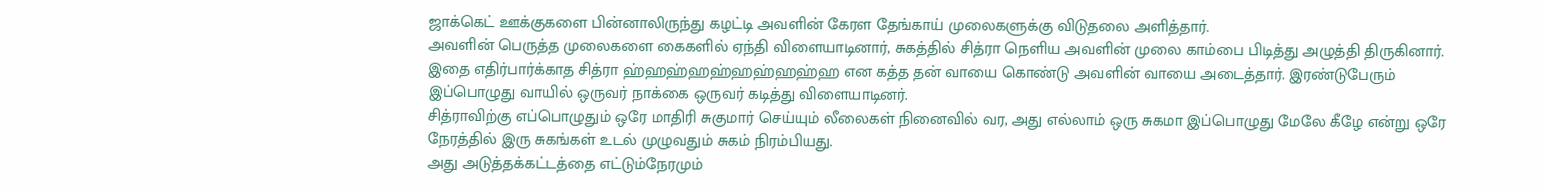ஜாக்கெட் ஊக்குகளை பின்னாலிருந்து கழட்டி அவளின் கேரள தேங்காய் முலைகளுக்கு விடுதலை அளித்தார்.
அவளின் பெருத்த முலைகளை கைகளில் ஏந்தி விளையாடினார், சுகத்தில் சித்ரா நெளிய அவளின் முலை காம்பை பிடித்து அழுத்தி திருகினார்.
இதை எதிர்பார்க்காத சித்ரா ஹ்ஹஹ்ஹஹ்ஹஹ்ஹஹ்ஹ என கத்த தன் வாயை கொண்டு அவளின் வாயை அடைத்தார். இரண்டுபேரும் இப்பொழுது வாயில் ஒருவர் நாக்கை ஒருவர் கடித்து விளையாடினர்.
சித்ராவிற்கு எப்பொழுதும் ஒரே மாதிரி சுகுமார் செய்யும் லீலைகள் நினைவில் வர, அது எல்லாம் ஒரு சுகமா இப்பொழுது மேலே கீழே என்று ஒரே நேரத்தில் இரு சுகங்கள் உடல் முழுவதும் சுகம் நிரம்பியது.
அது அடுத்தக்கட்டத்தை எட்டும்நேரமும்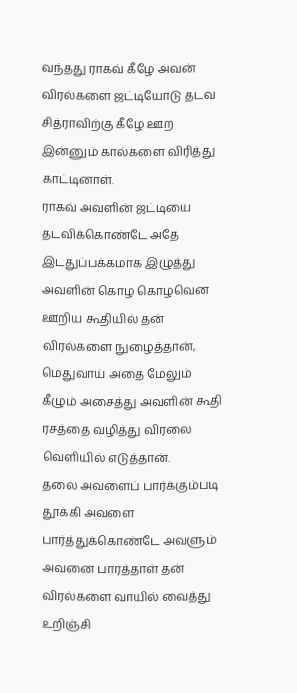வந்தது ராகவ் கீழே அவன் விரல்களை ஜட்டியோடு தடவ சித்ராவிற்கு கீழே ஊற இன்னும் கால்களை விரித்து காட்டினாள்.
ராகவ் அவளின் ஜட்டியை தடவிக்கொண்டே அதே இடதுப்பக்கமாக இழுத்து அவளின் கொழ கொழவென ஊறிய கூதியில் தன் விரல்களை நுழைத்தான், மெதுவாய் அதை மேலும் கீழும் அசைத்து அவளின் கூதி ரசத்தை வழித்து விரலை வெளியில் எடுத்தான்.
தலை அவளைப் பார்க்கும்படி தூக்கி அவளை பார்த்துக்கொண்டே அவளும் அவனை பாரத்தாள் தன் விரல்களை வாயில் வைத்து உறிஞ்சி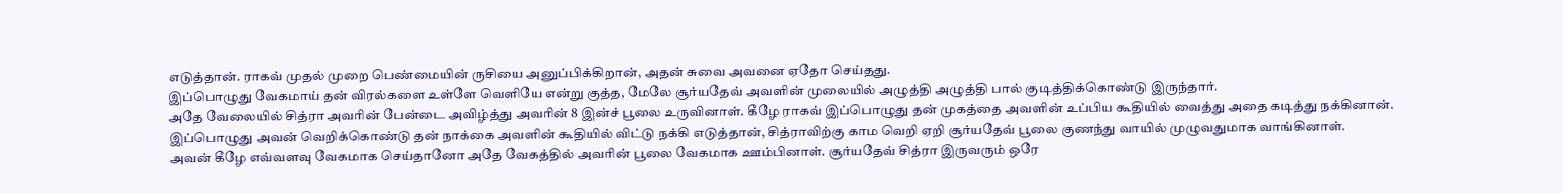எடுத்தான். ராகவ் முதல் முறை பெண்மையின் ருசியை அனுப்பிக்கிறான், அதன் சுவை அவனை ஏதோ செய்தது.
இப்பொழுது வேகமாய் தன் விரல்களை உள்ளே வெளியே என்று குத்த, மேலே சூர்யதேவ் அவளின் முலையில் அழுத்தி அழுத்தி பால் குடித்திக்கொண்டு இருந்தார்.
அதே வேலையில் சித்ரா அவரின் பேன்டை அவிழ்த்து அவரின் 8 இன்ச் பூலை உருவினாள். கீழே ராகவ் இப்பொழுது தன் முகத்தை அவளின் உப்பிய கூதியில் வைத்து அதை கடித்து நக்கினான்.
இப்பொழுது அவன் வெறிக்கொண்டு தன் நாக்கை அவளின் கூதியில் விட்டு நக்கி எடுத்தான், சித்ராவிற்கு காம வெறி ஏறி சூர்யதேவ் பூலை குணந்து வாயில் முழுவதுமாக வாங்கினாள்.
அவன் கீழே எவ்வளவு வேகமாக செய்தானோ அதே வேகத்தில் அவரின் பூலை வேகமாக ஊம்பினாள். சூர்யதேவ் சித்ரா இருவரும் ஒரே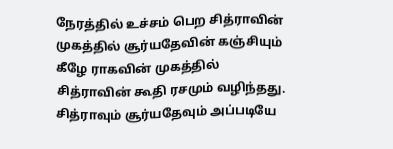நேரத்தில் உச்சம் பெற சித்ராவின் முகத்தில் சூர்யதேவின் கஞ்சியும் கீழே ராகவின் முகத்தில் சித்ராவின் கூதி ரசமும் வழிந்தது.
சித்ராவும் சூர்யதேவும் அப்படியே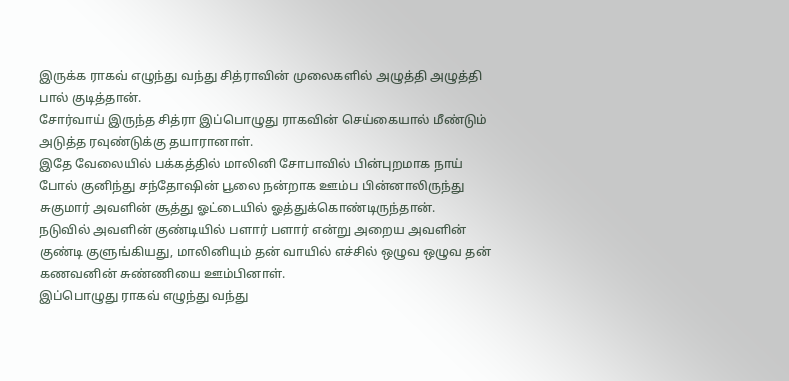இருக்க ராகவ் எழுந்து வந்து சித்ராவின் முலைகளில் அழுத்தி அழுத்தி பால் குடித்தான்.
சோர்வாய் இருந்த சித்ரா இப்பொழுது ராகவின் செய்கையால் மீண்டும் அடுத்த ரவுண்டுக்கு தயாரானாள்.
இதே வேலையில் பக்கத்தில் மாலினி சோபாவில் பின்புறமாக நாய் போல் குனிந்து சந்தோஷின் பூலை நன்றாக ஊம்ப பின்னாலிருந்து சுகுமார் அவளின் சூத்து ஓட்டையில் ஓத்துக்கொண்டிருந்தான்.
நடுவில் அவளின் குண்டியில் பளார் பளார் என்று அறைய அவளின் குண்டி குளுங்கியது, மாலினியும் தன் வாயில் எச்சில் ஒழுவ ஒழுவ தன் கணவனின் சுண்ணியை ஊம்பினாள்.
இப்பொழுது ராகவ் எழுந்து வந்து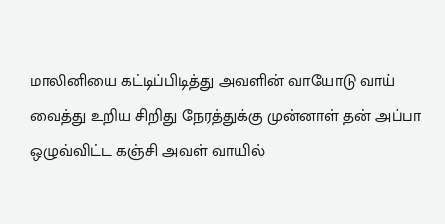மாலினியை கட்டிப்பிடித்து அவளின் வாயோடு வாய் வைத்து உறிய சிறிது நேரத்துக்கு முன்னாள் தன் அப்பா ஒழுவ்விட்ட கஞ்சி அவள் வாயில்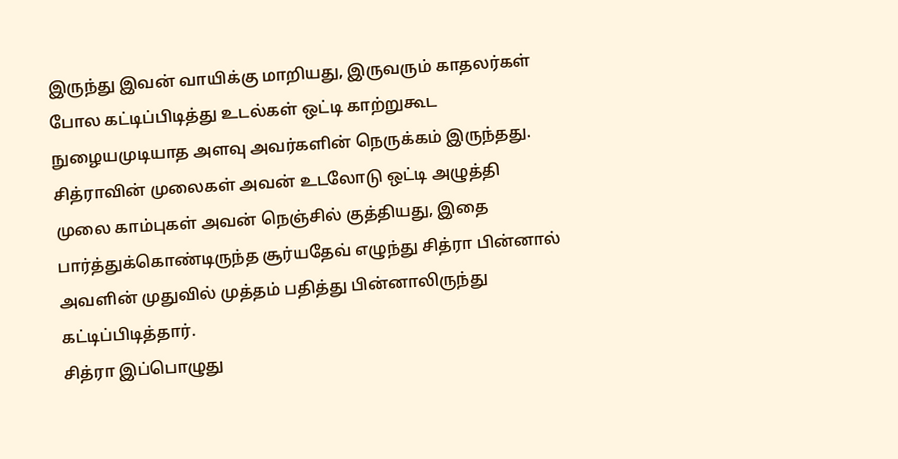இருந்து இவன் வாயிக்கு மாறியது, இருவரும் காதலர்கள் போல கட்டிப்பிடித்து உடல்கள் ஒட்டி காற்றுகூட நுழையமுடியாத அளவு அவர்களின் நெருக்கம் இருந்தது.
சித்ராவின் முலைகள் அவன் உடலோடு ஒட்டி அழுத்தி முலை காம்புகள் அவன் நெஞ்சில் குத்தியது, இதை பார்த்துக்கொண்டிருந்த சூர்யதேவ் எழுந்து சித்ரா பின்னால் அவளின் முதுவில் முத்தம் பதித்து பின்னாலிருந்து கட்டிப்பிடித்தார்.
சித்ரா இப்பொழுது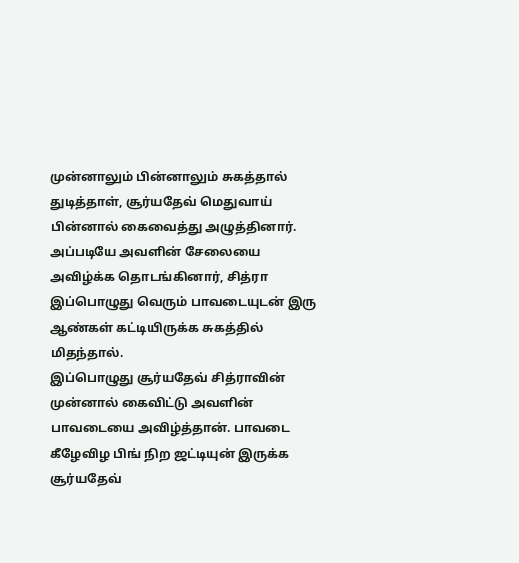முன்னாலும் பின்னாலும் சுகத்தால் துடித்தாள், சூர்யதேவ் மெதுவாய் பின்னால் கைவைத்து அழுத்தினார்.
அப்படியே அவளின் சேலையை அவிழ்க்க தொடங்கினார், சித்ரா இப்பொழுது வெரும் பாவடையுடன் இரு ஆண்கள் கட்டியிருக்க சுகத்தில் மிதந்தால்.
இப்பொழுது சூர்யதேவ் சித்ராவின் முன்னால் கைவிட்டு அவளின் பாவடையை அவிழ்த்தான். பாவடை கீழேவிழ பிங் நிற ஜட்டியுன் இருக்க சூர்யதேவ்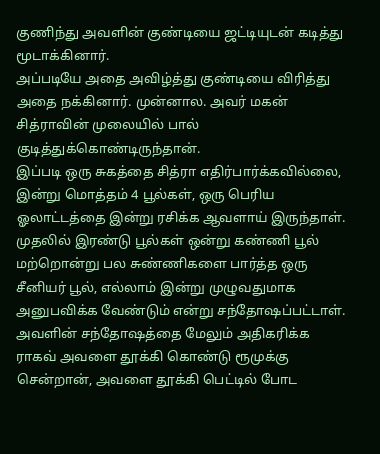குணிந்து அவளின் குண்டியை ஜட்டியுடன் கடித்து மூடாக்கினார்.
அப்படியே அதை அவிழ்த்து குண்டியை விரித்து அதை நக்கினார். முன்னால. அவர் மகன் சித்ராவின் முலையில் பால் குடித்துக்கொண்டிருந்தான்.
இப்படி ஒரு சுகத்தை சித்ரா எதிர்பார்க்கவில்லை, இன்று மொத்தம் 4 பூல்கள், ஒரு பெரிய ஓலாட்டத்தை இன்று ரசிக்க ஆவளாய் இருந்தாள்.
முதலில் இரண்டு பூல்கள் ஒன்று கண்ணி பூல் மற்றொன்று பல சுண்ணிகளை பார்த்த ஒரு சீனியர் பூல், எல்லாம் இன்று முழுவதுமாக அனுபவிக்க வேண்டும் என்று சந்தோஷப்பட்டாள்.
அவளின் சந்தோஷத்தை மேலும் அதிகரிக்க ராகவ் அவளை தூக்கி கொண்டு ரூமுக்கு சென்றான், அவளை தூக்கி பெட்டில் போட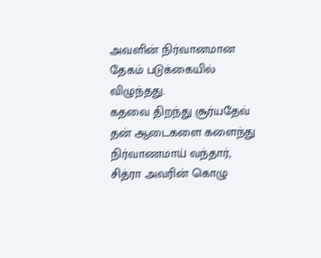அவளின் நிர்வானமான தேகம் படுக்கையில் விழுந்தது.
கதவை திறந்து சூர்யதேவ் தன் ஆடைகளை களைந்து நிர்வாணமாய் வந்தார், சித்ரா அவரின் கொழு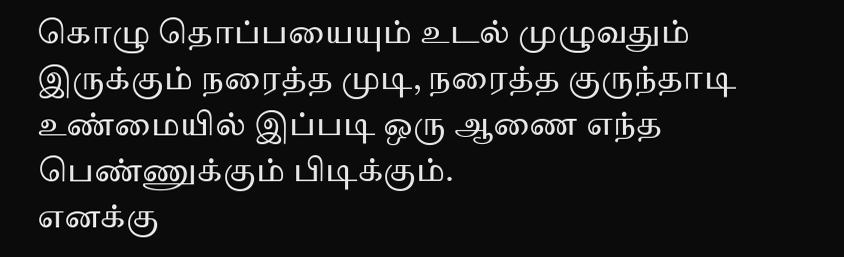கொழு தொப்பயையும் உடல் முழுவதும் இருக்கும் நரைத்த முடி, நரைத்த குருந்தாடி உண்மையில் இப்படி ஒரு ஆணை எந்த பெண்ணுக்கும் பிடிக்கும்.
எனக்கு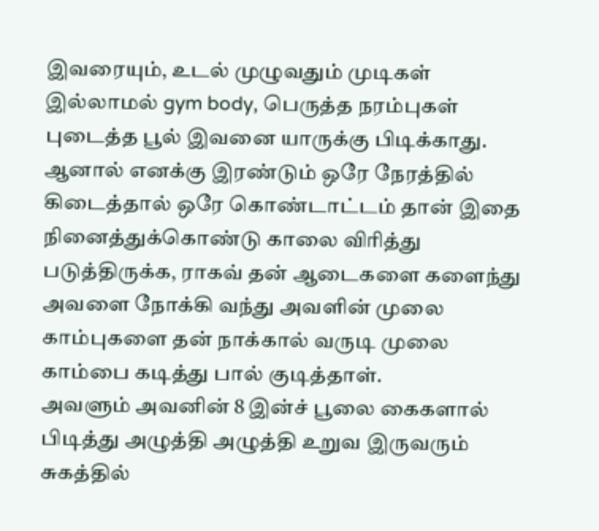இவரையும், உடல் முழுவதும் முடிகள் இல்லாமல் gym body, பெருத்த நரம்புகள் புடைத்த பூல் இவனை யாருக்கு பிடிக்காது.
ஆனால் எனக்கு இரண்டும் ஒரே நேரத்தில் கிடைத்தால் ஒரே கொண்டாட்டம் தான் இதை நினைத்துக்கொண்டு காலை விரித்து படுத்திருக்க, ராகவ் தன் ஆடைகளை களைந்து அவளை நோக்கி வந்து அவளின் முலை காம்புகளை தன் நாக்கால் வருடி முலை காம்பை கடித்து பால் குடித்தாள்.
அவளும் அவனின் 8 இன்ச் பூலை கைகளால் பிடித்து அழுத்தி அழுத்தி உறுவ இருவரும் சுகத்தில்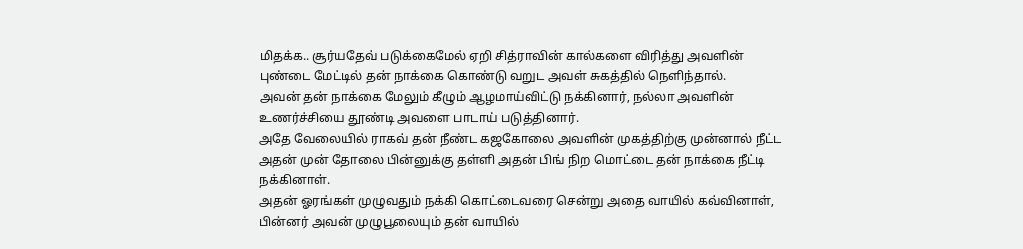மிதக்க.. சூர்யதேவ் படுக்கைமேல் ஏறி சித்ராவின் கால்களை விரித்து அவளின் புண்டை மேட்டில் தன் நாக்கை கொண்டு வறுட அவள் சுகத்தில் நெளிந்தால்.
அவன் தன் நாக்கை மேலும் கீழும் ஆழமாய்விட்டு நக்கினார், நல்லா அவளின் உணர்ச்சியை தூண்டி அவளை பாடாய் படுத்தினார்.
அதே வேலையில் ராகவ் தன் நீண்ட கஜகோலை அவளின் முகத்திற்கு முன்னால் நீட்ட அதன் முன் தோலை பின்னுக்கு தள்ளி அதன் பிங் நிற மொட்டை தன் நாக்கை நீட்டி நக்கினாள்.
அதன் ஓரங்கள் முழுவதும் நக்கி கொட்டைவரை சென்று அதை வாயில் கவ்வினாள், பின்னர் அவன் முழுபூலையும் தன் வாயில்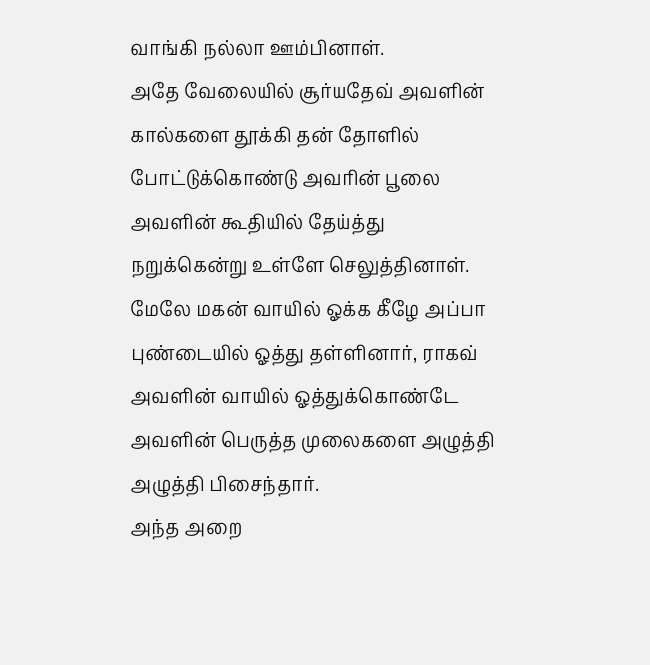வாங்கி நல்லா ஊம்பினாள்.
அதே வேலையில் சூர்யதேவ் அவளின் கால்களை தூக்கி தன் தோளில் போட்டுக்கொண்டு அவரின் பூலை அவளின் கூதியில் தேய்த்து நறுக்கென்று உள்ளே செலுத்தினாள்.
மேலே மகன் வாயில் ஓக்க கீழே அப்பா புண்டையில் ஓத்து தள்ளினார், ராகவ் அவளின் வாயில் ஓத்துக்கொண்டே அவளின் பெருத்த முலைகளை அழுத்தி அழுத்தி பிசைந்தார்.
அந்த அறை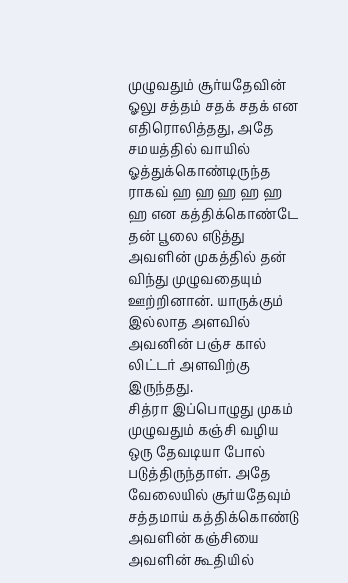முழுவதும் சூர்யதேவின் ஓலு சத்தம் சதக் சதக் என எதிரொலித்தது, அதே சமயத்தில் வாயில் ஓத்துக்கொண்டிருந்த ராகவ் ஹ ஹ ஹ ஹ ஹ ஹ என கத்திக்கொண்டே தன் பூலை எடுத்து அவளின் முகத்தில் தன் விந்து முழுவதையும் ஊற்றினான். யாருக்கும் இல்லாத அளவில் அவனின் பஞ்ச கால் லிட்டர் அளவிற்கு இருந்தது.
சித்ரா இப்பொழுது முகம் முழுவதும் கஞ்சி வழிய ஒரு தேவடியா போல் படுத்திருந்தாள். அதே வேலையில் சூர்யதேவும் சத்தமாய் கத்திக்கொண்டு அவளின் கஞ்சியை அவளின் கூதியில்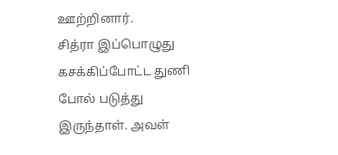ஊற்றினார்.
சித்ரா இப்பொழுது கசக்கிப்போட்ட துணி போல் படுத்து இருந்தாள். அவள்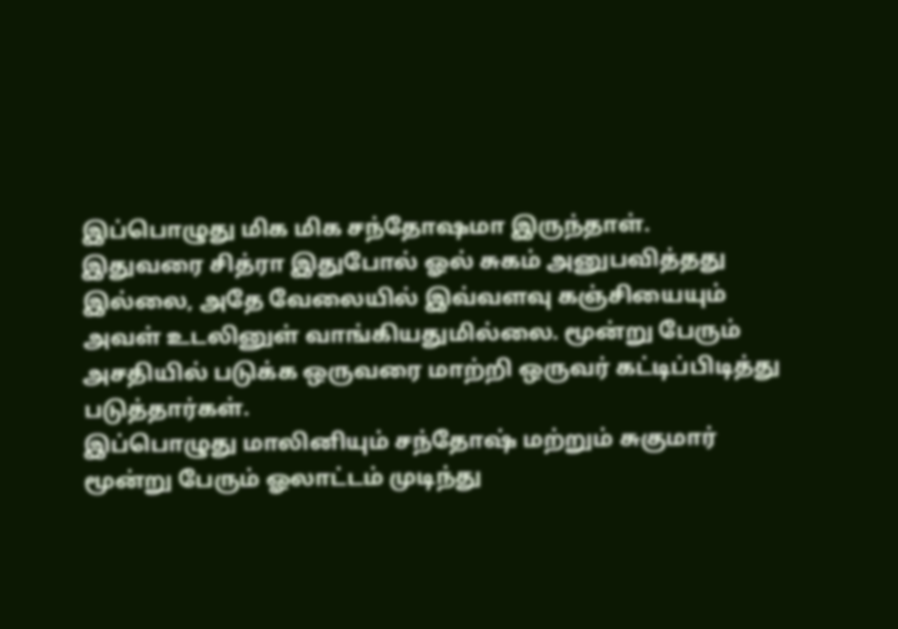இப்பொழுது மிக மிக சந்தோஷமா இருந்தாள்.
இதுவரை சித்ரா இதுபோல் ஓல் சுகம் அனுபவித்தது இல்லை, அதே வேலையில் இவ்வளவு கஞ்சியையும் அவள் உடலினுள் வாங்கியதுமில்லை. மூன்று பேரும் அசதியில் படுக்க ஒருவரை மாற்றி ஒருவர் கட்டிப்பிடித்து படுத்தார்கள்.
இப்பொழுது மாலினியும் சந்தோஷ் மற்றும் சுகுமார் மூன்று பேரும் ஓலாட்டம் முடிந்து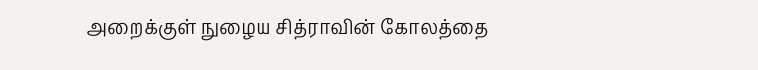அறைக்குள் நுழைய சித்ராவின் கோலத்தை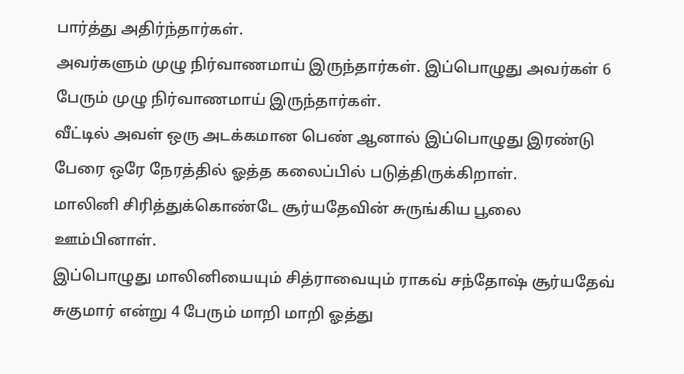பார்த்து அதிர்ந்தார்கள்.
அவர்களும் முழு நிர்வாணமாய் இருந்தார்கள். இப்பொழுது அவர்கள் 6 பேரும் முழு நிர்வாணமாய் இருந்தார்கள்.
வீட்டில் அவள் ஒரு அடக்கமான பெண் ஆனால் இப்பொழுது இரண்டு பேரை ஒரே நேரத்தில் ஓத்த கலைப்பில் படுத்திருக்கிறாள்.
மாலினி சிரித்துக்கொண்டே சூர்யதேவின் சுருங்கிய பூலை ஊம்பினாள்.
இப்பொழுது மாலினியையும் சித்ராவையும் ராகவ் சந்தோஷ் சூர்யதேவ் சுகுமார் என்று 4 பேரும் மாறி மாறி ஓத்து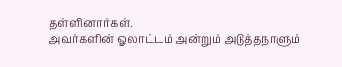தள்ளினார்கள்.
அவர்களின் ஓலாட்டம் அன்றும் அடுத்தநாளும்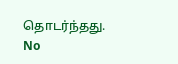தொடர்ந்தது.
No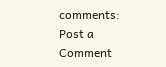comments:
Post a Comment